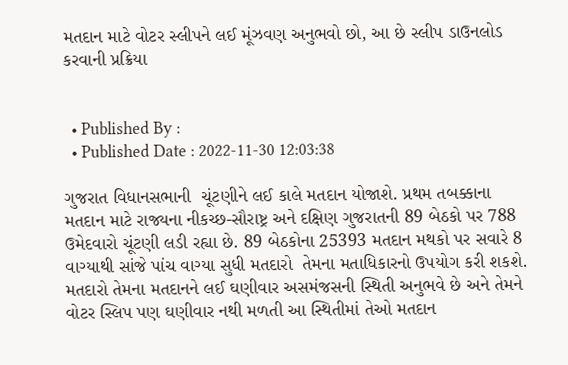મતદાન માટે વોટર સ્લીપને લઈ મૂંઝવણ અનુભવો છો, આ છે સ્લીપ ડાઉનલોડ કરવાની પ્રક્રિયા


  • Published By :
  • Published Date : 2022-11-30 12:03:38

ગુજરાત વિધાનસભાની  ચૂંટણીને લઈ કાલે મતદાન યોજાશે. પ્રથમ તબક્કાના મતદાન માટે રાજ્યના નીકચ્છ-સૌરાષ્ટ્ર અને દક્ષિણ ગુજરાતની 89 બેઠકો પર 788 ઉમેદવારો ચૂંટણી લડી રહ્યા છે. 89 બેઠકોના 25393 મતદાન મથકો પર સવારે 8 વાગ્યાથી સાંજે પાંચ વાગ્યા સુધી મતદારો  તેમના મતાધિકારનો ઉપયોગ કરી શકશે. મતદારો તેમના મતદાનને લઈ ઘણીવાર અસમંજસની સ્થિતી અનુભવે છે અને તેમને વોટર સ્લિપ પણ ઘણીવાર નથી મળતી આ સ્થિતીમાં તેઓ મતદાન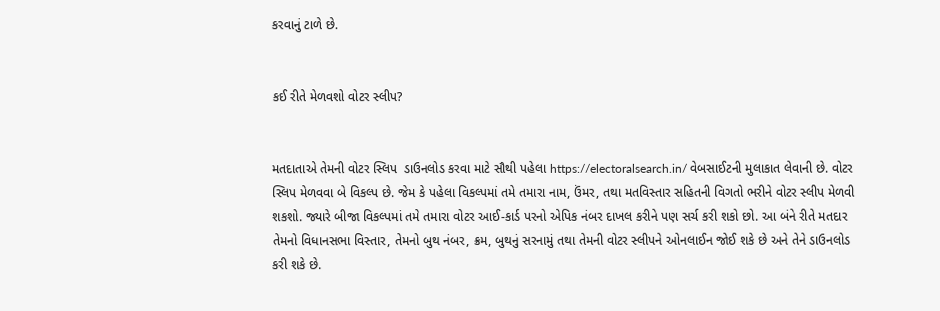કરવાનું ટાળે છે.


કઈ રીતે મેળવશો વોટર સ્લીપ?


મતદાતાએ તેમની વોટર સ્લિપ  ડાઉનલોડ કરવા માટે સૌથી પહેલા https://electoralsearch.in/ વેબસાઈટની મુલાકાત લેવાની છે. વોટર સ્લિપ મેળવવા બે વિકલ્પ છે. જેમ કે પહેલા વિકલ્પમાં તમે તમારા નામ, ઉંમર, તથા મતવિસ્તાર સહિતની વિગતો ભરીને વોટર સ્લીપ મેળવી શકશો. જ્યારે બીજા વિકલ્પમાં તમે તમારા વોટર આઈ-કાર્ડ પરનો એપિક નંબર દાખલ કરીને પણ સર્ચ કરી શકો છો. આ બંને રીતે મતદાર તેમનો વિધાનસભા વિસ્તાર, તેમનો બુથ નંબર, ક્રમ, બુથનું સરનામું તથા તેમની વોટર સ્લીપને ઓનલાઈન જોઈ શકે છે અને તેને ડાઉનલોડ કરી શકે છે.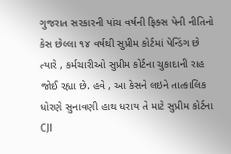ગુજરાત સરકારની પાંચ વર્ષની ફિક્સ પેની નીતિનો કેસ છેલ્લા ૧૪ વર્ષથી સુપ્રીમ કોર્ટમાં પેન્ડિંગ છે ત્યારે , કર્મચારીઓ સુપ્રીમ કોર્ટના ચુકાદાની રાહ જોઈ રહ્યા છે. હવે , આ કેસને લઇને તાત્કાલિક ધોરણે સુનાવણી હાથ ધરાય તે માટે સુપ્રીમ કોર્ટના CJI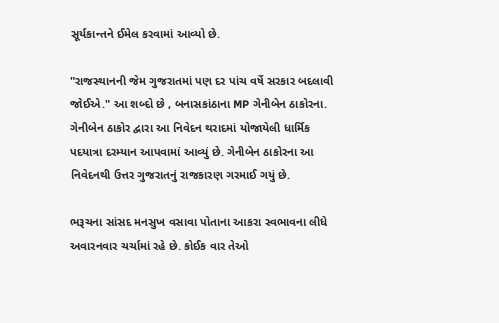સૂર્યકાન્તને ઈમેલ કરવામાં આવ્યો છે.

"રાજસ્થાનની જેમ ગુજરાતમાં પણ દર પાંચ વર્ષે સરકાર બદલાવી જોઈએ." આ શબ્દો છે , બનાસકાંઠાના MP ગેનીબેન ઠાકોરના. ગેનીબેન ઠાકોર દ્વારા આ નિવેદન થરાદમાં યોજાયેલી ધાર્મિક પદયાત્રા દરમ્યાન આપવામાં આવ્યું છે. ગેનીબેન ઠાકોરના આ નિવેદનથી ઉત્તર ગુજરાતનું રાજકારણ ગરમાઈ ગયું છે.

ભરૂચના સાંસદ મનસુખ વસાવા પોતાના આકરા સ્વભાવના લીધે અવારનવાર ચર્ચામાં રહે છે. કોઈક વાર તેઓ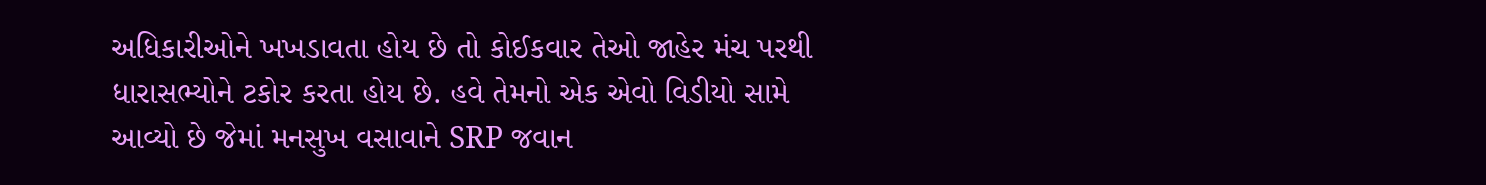અધિકારીઓને ખખડાવતા હોય છે તો કોઈકવાર તેઓ જાહેર મંચ પરથી ધારાસભ્યોને ટકોર કરતા હોય છે. હવે તેમનો એક એવો વિડીયો સામે આવ્યો છે જેમાં મનસુખ વસાવાને SRP જવાન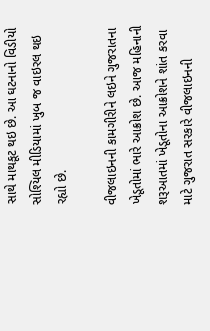સાથે માથકૂટ થઇ છે. આ ઘટનાનો વિડીયો સોશ્યિલ મીડિયામાં ખુબ જ વાઇરલ થઇ રહ્યો છે.

વીજલાઇનની કામગીરીને લઇને ગુજરાતના ખેડૂતોમાં ભારે આક્રોશ છે. આજ મહિનાની શરૂઆતમાં ખેડૂતોના આક્રોશને શાંત કરવા માટે ગુજરાત સરકારે વીજલાઇનની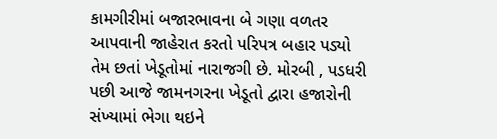કામગીરીમાં બજારભાવના બે ગણા વળતર આપવાની જાહેરાત કરતો પરિપત્ર બહાર પડ્યો તેમ છતાં ખેડૂતોમાં નારાજગી છે. મોરબી , પડધરી પછી આજે જામનગરના ખેડૂતો દ્વારા હજારોની સંખ્યામાં ભેગા થઇને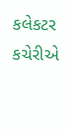કલેકટર કચેરીએ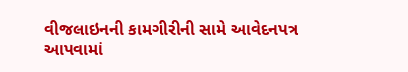વીજલાઇનની કામગીરીની સામે આવેદનપત્ર આપવામાં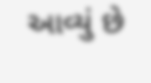આવ્યું છે